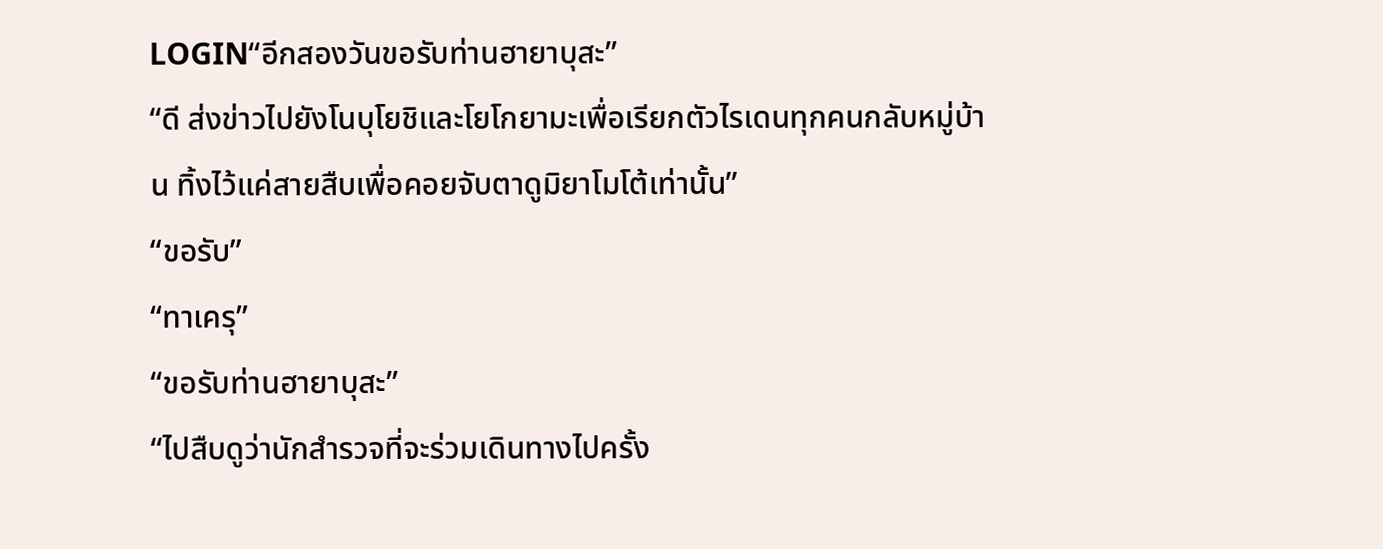LOGIN“อีกสองวันขอรับท่านฮายาบุสะ”
“ดี ส่งข่าวไปยังโนบุโยชิและโยโกยามะเพื่อเรียกตัวไรเดนทุกคนกลับหมู่บ้าน ทิ้งไว้แค่สายสืบเพื่อคอยจับตาดูมิยาโมโต้เท่านั้น”
“ขอรับ”
“ทาเครุ”
“ขอรับท่านฮายาบุสะ”
“ไปสืบดูว่านักสำรวจที่จะร่วมเดินทางไปครั้ง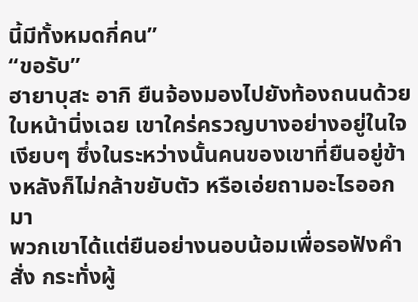นี้มีทั้งหมดกี่คน”
“ขอรับ”
ฮายาบุสะ อากิ ยืนจ้องมองไปยังท้องถนนด้วยใบหน้านิ่งเฉย เขาใคร่ครวญบางอย่างอยู่ในใจเงียบๆ ซึ่งในระหว่างนั้นคนของเขาที่ยืนอยู่ข้างหลังก็ไม่กล้าขยับตัว หรือเอ่ยถามอะไรออกมา
พวกเขาได้แต่ยืนอย่างนอบน้อมเพื่อรอฟังคำสั่ง กระทั่งผู้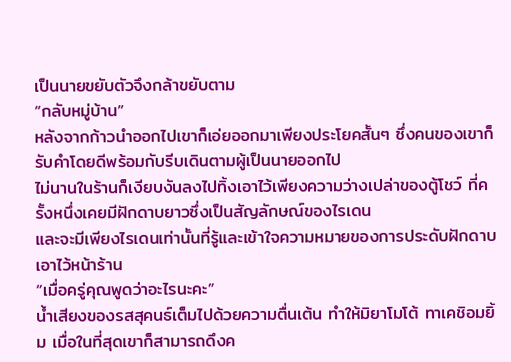เป็นนายขยับตัวจึงกล้าขยับตาม
“กลับหมู่บ้าน”
หลังจากก้าวนำออกไปเขาก็เอ่ยออกมาเพียงประโยคสั้นๆ ซึ่งคนของเขาก็รับคำโดยดีพร้อมกับรีบเดินตามผู้เป็นนายออกไป
ไม่นานในร้านก็เงียบงันลงไปทิ้งเอาไว้เพียงความว่างเปล่าของตู้โชว์ ที่ครั้งหนึ่งเคยมีฝักดาบยาวซึ่งเป็นสัญลักษณ์ของไรเดน
และจะมีเพียงไรเดนเท่านั้นที่รู้และเข้าใจความหมายของการประดับฝักดาบเอาไว้หน้าร้าน
“เมื่อครู่คุณพูดว่าอะไรนะคะ”
น้ำเสียงของรสสุคนธ์เต็มไปด้วยความตื่นเต้น ทำให้มิยาโมโต้ ทาเคชิอมยิ้ม เมื่อในที่สุดเขาก็สามารถดึงค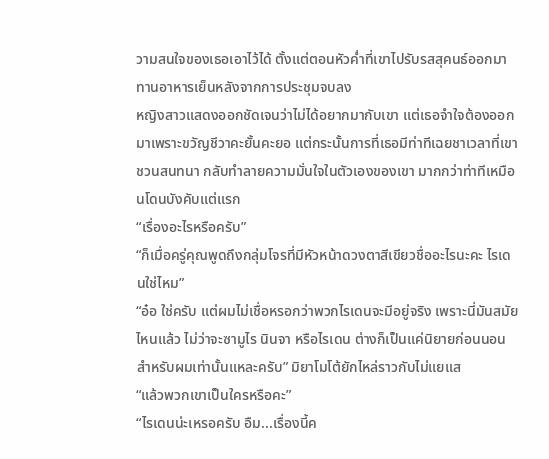วามสนใจของเธอเอาไว้ได้ ตั้งแต่ตอนหัวค่ำที่เขาไปรับรสสุคนธ์ออกมาทานอาหารเย็นหลังจากการประชุมจบลง
หญิงสาวแสดงออกชัดเจนว่าไม่ได้อยากมากับเขา แต่เธอจำใจต้องออกมาเพราะขวัญชีวาคะยั้นคะยอ แต่กระนั้นการที่เธอมีท่าทีเฉยชาเวลาที่เขาชวนสนทนา กลับทำลายความมั่นใจในตัวเองของเขา มากกว่าท่าทีเหมือนโดนบังคับแต่แรก
“เรื่องอะไรหรือครับ”
“ก็เมื่อครู่คุณพูดถึงกลุ่มโจรที่มีหัวหน้าดวงตาสีเขียวชื่ออะไรนะคะ ไรเดนใช่ไหม”
“อ๋อ ใช่ครับ แต่ผมไม่เชื่อหรอกว่าพวกไรเดนจะมีอยู่จริง เพราะนี่มันสมัยไหนแล้ว ไม่ว่าจะซามูไร นินจา หรือไรเดน ต่างก็เป็นแค่นิยายก่อนนอนสำหรับผมเท่านั้นแหละครับ” มิยาโมโต้ยักไหล่ราวกับไม่แยแส
“แล้วพวกเขาเป็นใครหรือคะ”
“ไรเดนน่ะเหรอครับ อืม...เรื่องนี้ค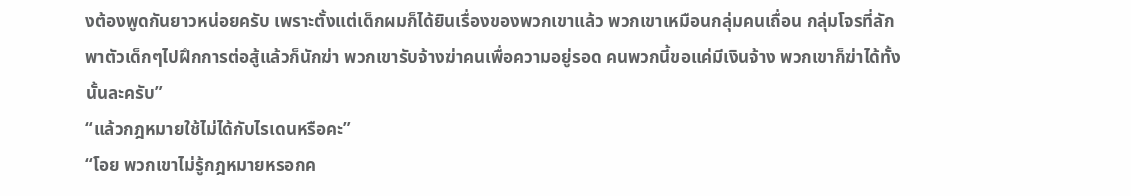งต้องพูดกันยาวหน่อยครับ เพราะตั้งแต่เด็กผมก็ได้ยินเรื่องของพวกเขาแล้ว พวกเขาเหมือนกลุ่มคนเถื่อน กลุ่มโจรที่ลักพาตัวเด็กๆไปฝึกการต่อสู้แล้วก็นักฆ่า พวกเขารับจ้างฆ่าคนเพื่อความอยู่รอด คนพวกนี้ขอแค่มีเงินจ้าง พวกเขาก็ฆ่าได้ทั้งนั้นละครับ”
“แล้วกฎหมายใช้ไม่ได้กับไรเดนหรือคะ”
“โอย พวกเขาไม่รู้กฎหมายหรอกค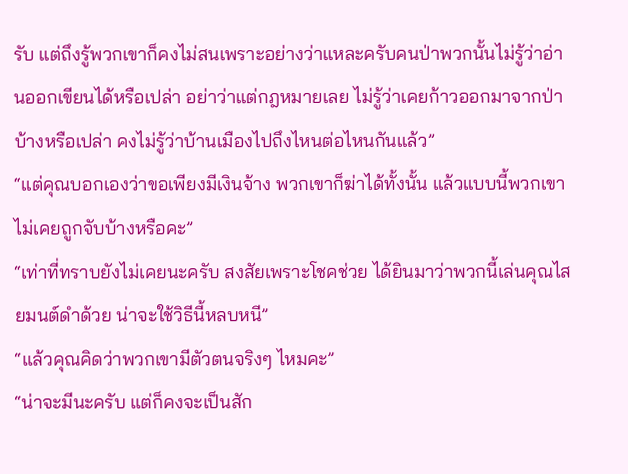รับ แต่ถึงรู้พวกเขาก็คงไม่สนเพราะอย่างว่าแหละครับคนป่าพวกนั้นไม่รู้ว่าอ่านออกเขียนได้หรือเปล่า อย่าว่าแต่กฎหมายเลย ไม่รู้ว่าเคยก้าวออกมาจากป่าบ้างหรือเปล่า คงไม่รู้ว่าบ้านเมืองไปถึงไหนต่อไหนกันแล้ว”
“แต่คุณบอกเองว่าขอเพียงมีเงินจ้าง พวกเขาก็ฆ่าได้ทั้งนั้น แล้วแบบนี้พวกเขาไม่เคยถูกจับบ้างหรือคะ”
“เท่าที่ทราบยังไม่เคยนะครับ สงสัยเพราะโชคช่วย ได้ยินมาว่าพวกนี้เล่นคุณไสยมนต์ดำด้วย น่าจะใช้วิธีนี้หลบหนี”
“แล้วคุณคิดว่าพวกเขามีตัวตนจริงๆ ไหมคะ”
“น่าจะมีนะครับ แต่ก็คงจะเป็นสัก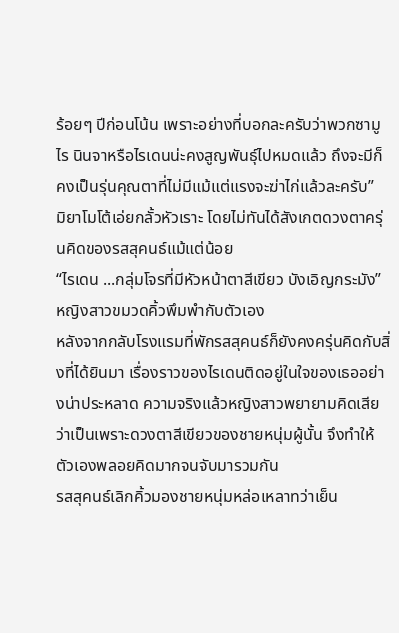ร้อยๆ ปีก่อนโน้น เพราะอย่างที่บอกละครับว่าพวกซามูไร นินจาหรือไรเดนน่ะคงสูญพันธุ์ไปหมดแล้ว ถึงจะมีก็คงเป็นรุ่นคุณตาที่ไม่มีแม้แต่แรงจะฆ่าไก่แล้วละครับ”
มิยาโมโต้เอ่ยกลั้วหัวเราะ โดยไม่ทันได้สังเกตดวงตาครุ่นคิดของรสสุคนธ์แม้แต่น้อย
“ไรเดน ...กลุ่มโจรที่มีหัวหน้าตาสีเขียว บังเอิญกระมัง” หญิงสาวขมวดคิ้วพึมพำกับตัวเอง
หลังจากกลับโรงแรมที่พักรสสุคนธ์ก็ยังคงครุ่นคิดกับสิ่งที่ได้ยินมา เรื่องราวของไรเดนติดอยู่ในใจของเธออย่างน่าประหลาด ความจริงแล้วหญิงสาวพยายามคิดเสียว่าเป็นเพราะดวงตาสีเขียวของชายหนุ่มผู้นั้น จึงทำให้ตัวเองพลอยคิดมากจนจับมารวมกัน
รสสุคนธ์เลิกคิ้วมองชายหนุ่มหล่อเหลาทว่าเย็น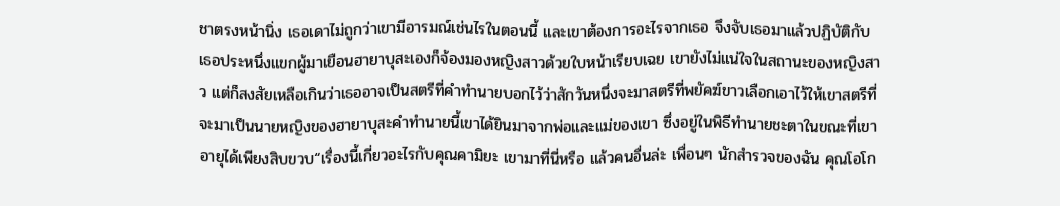ชาตรงหน้านิ่ง เธอเดาไม่ถูกว่าเขามีอารมณ์เช่นไรในตอนนี้ และเขาต้องการอะไรจากเธอ จึงจับเธอมาแล้วปฏิบัติกับเธอประหนึ่งแขกผู้มาเยือนฮายาบุสะเองก็จ้องมองหญิงสาวด้วยใบหน้าเรียบเฉย เขายังไม่แน่ใจในสถานะของหญิงสาว แต่ก็สงสัยเหลือเกินว่าเธออาจเป็นสตรีที่คำทำนายบอกไว้ว่าสักวันหนึ่งจะมาสตรีที่พยัคฆ์ขาวเลือกเอาไว้ให้เขาสตรีที่จะมาเป็นนายหญิงของฮายาบุสะคำทำนายนี้เขาได้ยินมาจากพ่อและแม่ของเขา ซึ่งอยู่ในพิธีทำนายชะตาในขณะที่เขาอายุได้เพียงสิบขวบ“เรื่องนี้เกี่ยวอะไรกับคุณคามิยะ เขามาที่นี่หรือ แล้วคนอื่นล่ะ เพื่อนๆ นักสำรวจของฉัน คุณโอโก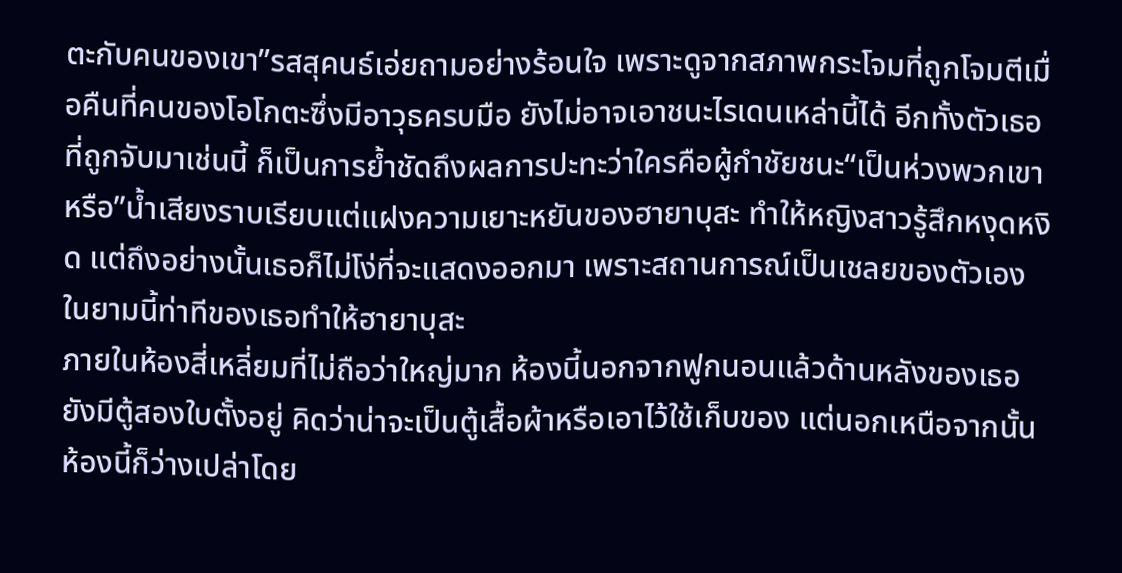ตะกับคนของเขา”รสสุคนธ์เอ่ยถามอย่างร้อนใจ เพราะดูจากสภาพกระโจมที่ถูกโจมตีเมื่อคืนที่คนของโอโกตะซึ่งมีอาวุธครบมือ ยังไม่อาจเอาชนะไรเดนเหล่านี้ได้ อีกทั้งตัวเธอที่ถูกจับมาเช่นนี้ ก็เป็นการย้ำชัดถึงผลการปะทะว่าใครคือผู้กำชัยชนะ“เป็นห่วงพวกเขาหรือ”น้ำเสียงราบเรียบแต่แฝงความเยาะหยันของฮายาบุสะ ทำให้หญิงสาวรู้สึกหงุดหงิด แต่ถึงอย่างนั้นเธอก็ไม่โง่ที่จะแสดงออกมา เพราะสถานการณ์เป็นเชลยของตัวเองในยามนี้ท่าทีของเธอทำให้ฮายาบุสะ
ภายในห้องสี่เหลี่ยมที่ไม่ถือว่าใหญ่มาก ห้องนี้นอกจากฟูกนอนแล้วด้านหลังของเธอยังมีตู้สองใบตั้งอยู่ คิดว่าน่าจะเป็นตู้เสื้อผ้าหรือเอาไว้ใช้เก็บของ แต่นอกเหนือจากนั้นห้องนี้ก็ว่างเปล่าโดย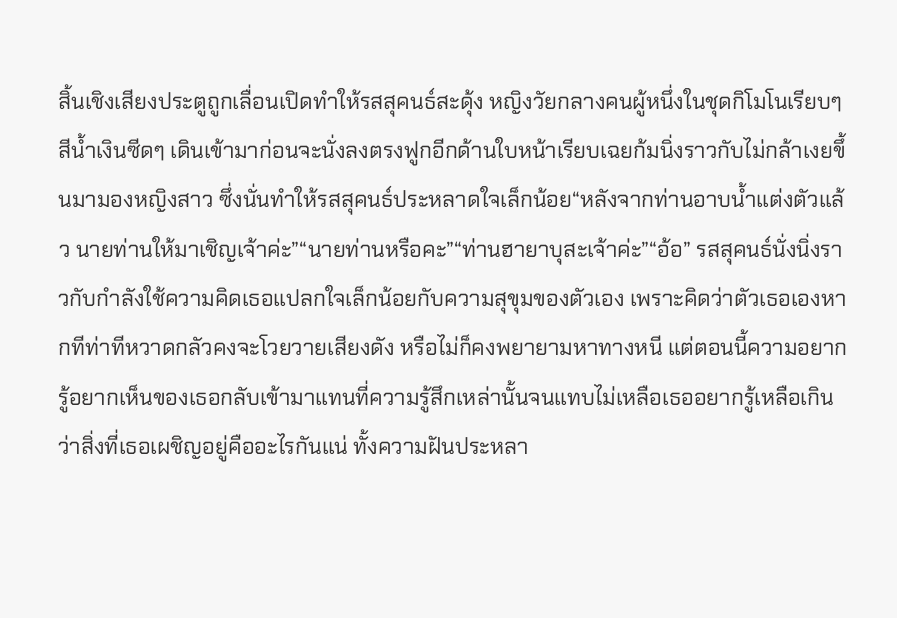สิ้นเชิงเสียงประตูถูกเลื่อนเปิดทำให้รสสุคนธ์สะดุ้ง หญิงวัยกลางคนผู้หนึ่งในชุดกิโมโนเรียบๆ สีน้ำเงินซีดๆ เดินเข้ามาก่อนจะนั่งลงตรงฟูกอีกด้านใบหน้าเรียบเฉยก้มนิ่งราวกับไม่กล้าเงยขึ้นมามองหญิงสาว ซึ่งนั่นทำให้รสสุคนธ์ประหลาดใจเล็กน้อย“หลังจากท่านอาบน้ำแต่งตัวแล้ว นายท่านให้มาเชิญเจ้าค่ะ”“นายท่านหรือคะ”“ท่านฮายาบุสะเจ้าค่ะ”“อ้อ” รสสุคนธ์นั่งนิ่งราวกับกำลังใช้ความคิดเธอแปลกใจเล็กน้อยกับความสุขุมของตัวเอง เพราะคิดว่าตัวเธอเองหากทีท่าทีหวาดกลัวคงจะโวยวายเสียงดัง หรือไม่ก็คงพยายามหาทางหนี แต่ตอนนี้ความอยากรู้อยากเห็นของเธอกลับเข้ามาแทนที่ความรู้สึกเหล่านั้นจนแทบไม่เหลือเธออยากรู้เหลือเกินว่าสิ่งที่เธอเผชิญอยู่คืออะไรกันแน่ ทั้งความฝันประหลา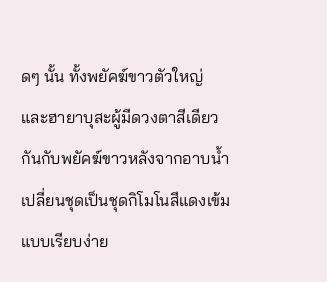ดๆ นั้น ทั้งพยัคฆ์ขาวตัวใหญ่ และฮายาบุสะผู้มีดวงตาสีเดียวกันกับพยัคฆ์ขาวหลังจากอาบน้ำเปลี่ยนชุดเป็นชุดกิโมโนสีแดงเข้มแบบเรียบง่าย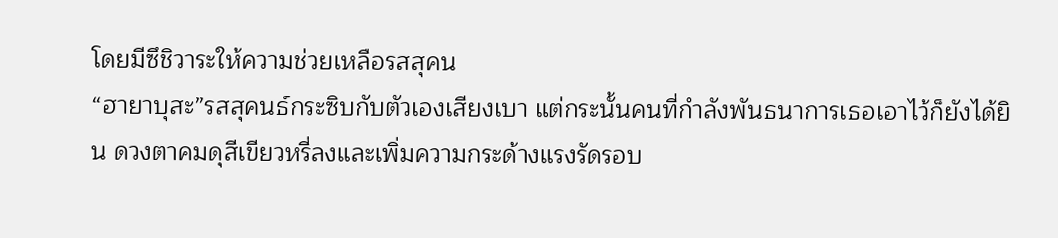โดยมีซึชิวาระให้ความช่วยเหลือรสสุคน
“ฮายาบุสะ”รสสุคนธ์กระซิบกับตัวเองเสียงเบา แต่กระนั้นคนที่กำลังพันธนาการเธอเอาไว้ก็ยังได้ยิน ดวงตาคมดุสีเขียวหรี่ลงและเพิ่มความกระด้างแรงรัดรอบ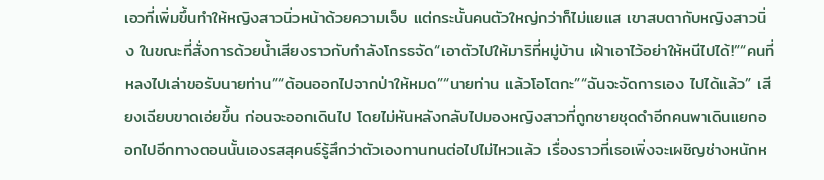เอวที่เพิ่มขึ้นทำให้หญิงสาวนิ่วหน้าด้วยความเจ็บ แต่กระนั้นคนตัวใหญ่กว่าก็ไม่แยแส เขาสบตากับหญิงสาวนิ่ง ในขณะที่สั่งการด้วยน้ำเสียงราวกับกำลังโกรธจัด“เอาตัวไปให้มาริที่หมู่บ้าน เฝ้าเอาไว้อย่าให้หนีไปได้!”“คนที่หลงไปเล่าขอรับนายท่าน”“ต้อนออกไปจากป่าให้หมด”“นายท่าน แล้วโอโตกะ”“ฉันจะจัดการเอง ไปได้แล้ว” เสียงเฉียบขาดเอ่ยขึ้น ก่อนจะออกเดินไป โดยไม่หันหลังกลับไปมองหญิงสาวที่ถูกชายชุดดำอีกคนพาเดินแยกออกไปอีกทางตอนนั้นเองรสสุคนธ์รู้สึกว่าตัวเองทานทนต่อไปไม่ไหวแล้ว เรื่องราวที่เธอเพิ่งจะเผชิญช่างหนักห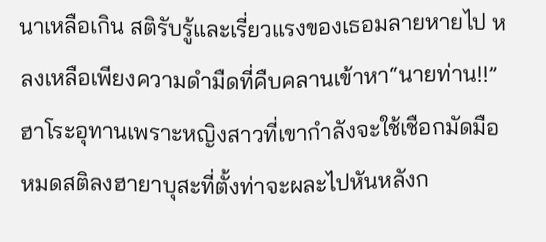นาเหลือเกิน สติรับรู้และเรี่ยวแรงของเธอมลายหายไป หลงเหลือเพียงความดำมืดที่คืบคลานเข้าหา“นายท่าน!!” ฮาโระอุทานเพราะหญิงสาวที่เขากำลังจะใช้เชือกมัดมือหมดสติลงฮายาบุสะที่ตั้งท่าจะผละไปหันหลังก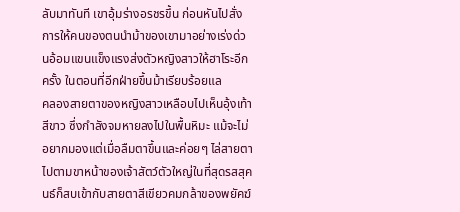ลับมาทันที เขาอุ้มร่างอรชรขึ้น ก่อนหันไปสั่งการให้คนของตนนำม้าของเขามาอย่างเร่งด่วนอ้อมแขนแข็งแรงส่งตัวหญิงสาวให้ฮาโระอีกครั้ง ในตอนที่อีกฝ่ายขึ้นม้าเรียบร้อยแล
คลองสายตาของหญิงสาวเหลือบไปเห็นอุ้งเท้าสีขาว ซึ่งกำลังจมหายลงไปในพื้นหิมะ แม้จะไม่อยากมองแต่เมื่อลืมตาขึ้นและค่อยๆ ไล่สายตาไปตามขาหน้าของเจ้าสัตว์ตัวใหญ่ในที่สุดรสสุคนธ์ก็สบเข้ากับสายตาสีเขียวคมกล้าของพยัคฆ์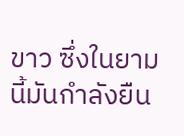ขาว ซึ่งในยามนี้มันกำลังยืน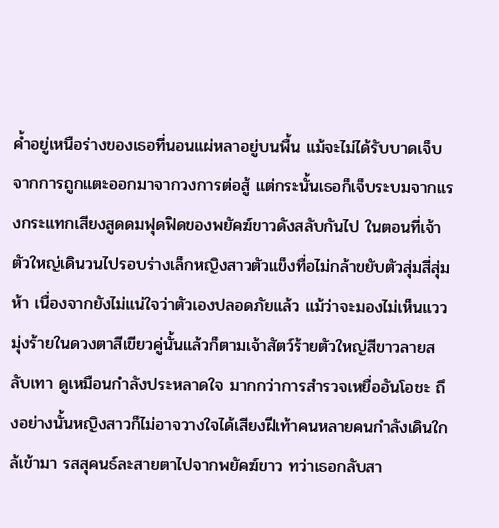ค้ำอยู่เหนือร่างของเธอที่นอนแผ่หลาอยู่บนพื้น แม้จะไม่ได้รับบาดเจ็บจากการถูกแตะออกมาจากวงการต่อสู้ แต่กระนั้นเธอก็เจ็บระบมจากแรงกระแทกเสียงสูดดมฟุดฟิดของพยัคฆ์ขาวดังสลับกันไป ในตอนที่เจ้าตัวใหญ่เดินวนไปรอบร่างเล็กหญิงสาวตัวแข็งทื่อไม่กล้าขยับตัวสุ่มสี่สุ่มห้า เนื่องจากยังไม่แน่ใจว่าตัวเองปลอดภัยแล้ว แม้ว่าจะมองไม่เห็นแววมุ่งร้ายในดวงตาสีเขียวคู่นั้นแล้วก็ตามเจ้าสัตว์ร้ายตัวใหญ่สีขาวลายสลับเทา ดูเหมือนกำลังประหลาดใจ มากกว่าการสำรวจเหยื่ออันโอชะ ถึงอย่างนั้นหญิงสาวก็ไม่อาจวางใจได้เสียงฝีเท้าคนหลายคนกำลังเดินใกล้เข้ามา รสสุคนธ์ละสายตาไปจากพยัคฆ์ขาว ทว่าเธอกลับสา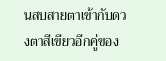นสบสายตาเข้ากับดวงตาสีเขียวอีกคู่ของ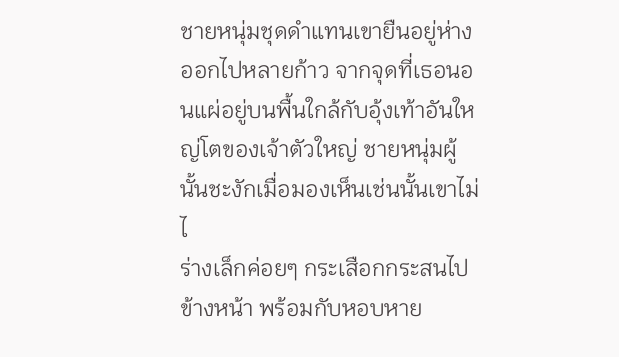ชายหนุ่มชุดดำแทนเขายืนอยู่ห่างออกไปหลายก้าว จากจุดที่เธอนอนแผ่อยู่บนพื้นใกล้กับอุ้งเท้าอันใหญ่โตของเจ้าตัวใหญ่ ชายหนุ่มผู้นั้นชะงักเมื่อมองเห็นเช่นนั้นเขาไม่ไ
ร่างเล็กค่อยๆ กระเสือกกระสนไปข้างหน้า พร้อมกับหอบหาย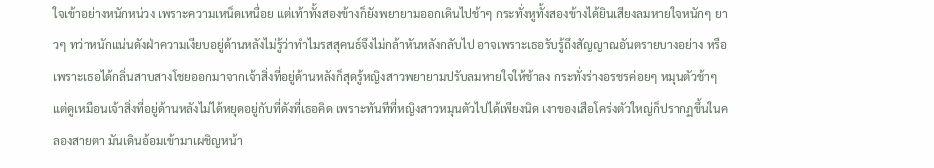ใจเข้าอย่างหนักหน่วง เพราะความเหน็ดเหนื่อย แต่เท้าทั้งสองข้างก็ยังพยายามออกเดินไปช้าๆ กระทั่งหูทั้งสองข้างได้ยินเสียงลมหายใจหนักๆ ยาวๆ ทว่าหนักแน่นดังฝ่าความเงียบอยู่ด้านหลังไม่รู้ว่าทำไมรสสุคนธ์จึงไม่กล้าหันหลังกลับไป อาจเพราะเธอรับรู้ถึงสัญญาณอันตรายบางอย่าง หรือเพราะเธอได้กลิ่นสาบสางโชยออกมาจากเจ้าสิ่งที่อยู่ด้านหลังก็สุดรู้หญิงสาวพยายามปรับลมหายใจให้ช้าลง กระทั่งร่างอรชรค่อยๆ หมุนตัวช้าๆ แต่ดูเหมือนเจ้าสิ่งที่อยู่ด้านหลังไม่ได้หยุดอยู่กับที่ดังที่เธอคิด เพราะทันทีที่หญิงสาวหมุนตัวไปได้เพียงนิด เงาของเสือโคร่งตัวใหญ่ก็ปรากฏขึ้นในคลองสายตา มันเดินอ้อมเข้ามาเผชิญหน้า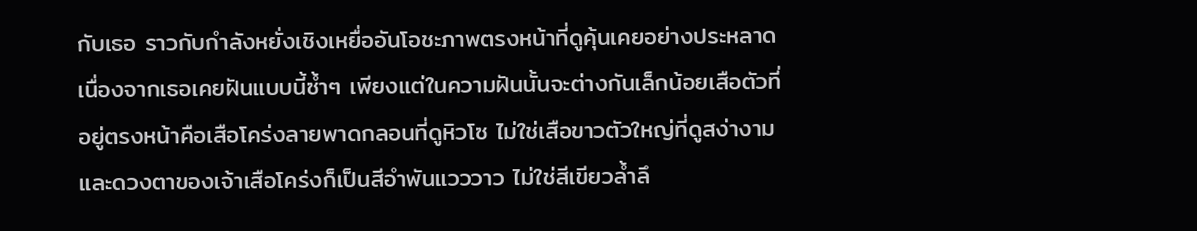กับเธอ ราวกับกำลังหยั่งเชิงเหยื่ออันโอชะภาพตรงหน้าที่ดูคุ้นเคยอย่างประหลาด เนื่องจากเธอเคยฝันแบบนี้ซ้ำๆ เพียงแต่ในความฝันนั้นจะต่างกันเล็กน้อยเสือตัวที่อยู่ตรงหน้าคือเสือโคร่งลายพาดกลอนที่ดูหิวโซ ไม่ใช่เสือขาวตัวใหญ่ที่ดูสง่างาม และดวงตาของเจ้าเสือโคร่งก็เป็นสีอำพันแวววาว ไม่ใช่สีเขียวล้ำลึ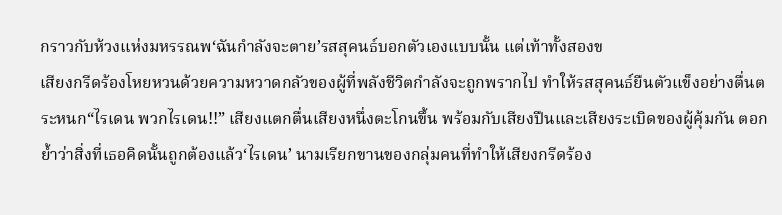กราวกับห้วงแห่งมหรรณพ‘ฉันกำลังจะตาย’รสสุคนธ์บอกตัวเองแบบนั้น แต่เท้าทั้งสองข
เสียงกรีดร้องโหยหวนด้วยความหวาดกลัวของผู้ที่พลังชีวิตกำลังจะถูกพรากไป ทำให้รสสุคนธ์ยืนตัวแข็งอย่างตื่นตระหนก“ไรเดน พวกไรเดน!!” เสียงแตกตื่นเสียงหนึ่งตะโกนขึ้น พร้อมกับเสียงปืนและเสียงระเบิดของผู้คุ้มกัน ตอกย้ำว่าสิ่งที่เธอคิดนั้นถูกต้องแล้ว‘ไรเดน’ นามเรียกขานของกลุ่มคนที่ทำให้เสียงกรีดร้อง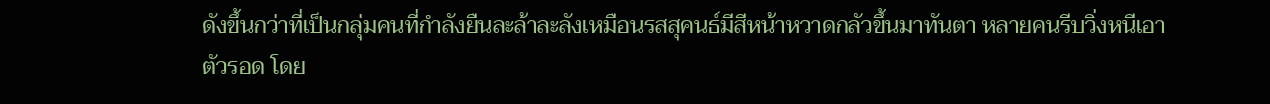ดังขึ้นกว่าที่เป็นกลุ่มคนที่กำลังยืนละล้าละลังเหมือนรสสุคนธ์มีสีหน้าหวาดกลัวขึ้นมาทันตา หลายคนรีบวิ่งหนีเอาตัวรอด โดย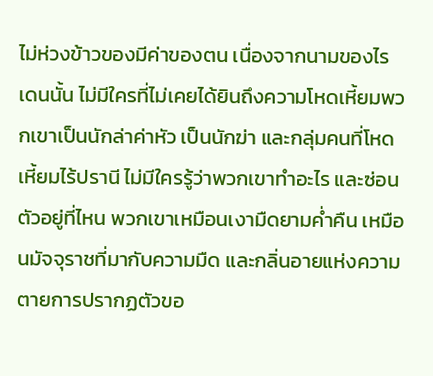ไม่ห่วงข้าวของมีค่าของตน เนื่องจากนามของไรเดนนั้น ไม่มีใครที่ไม่เคยได้ยินถึงความโหดเหี้ยมพวกเขาเป็นนักล่าค่าหัว เป็นนักฆ่า และกลุ่มคนที่โหดเหี้ยมไร้ปรานี ไม่มีใครรู้ว่าพวกเขาทำอะไร และซ่อนตัวอยู่ที่ไหน พวกเขาเหมือนเงามืดยามค่ำคืน เหมือนมัจจุราชที่มากับความมืด และกลิ่นอายแห่งความตายการปรากฏตัวขอ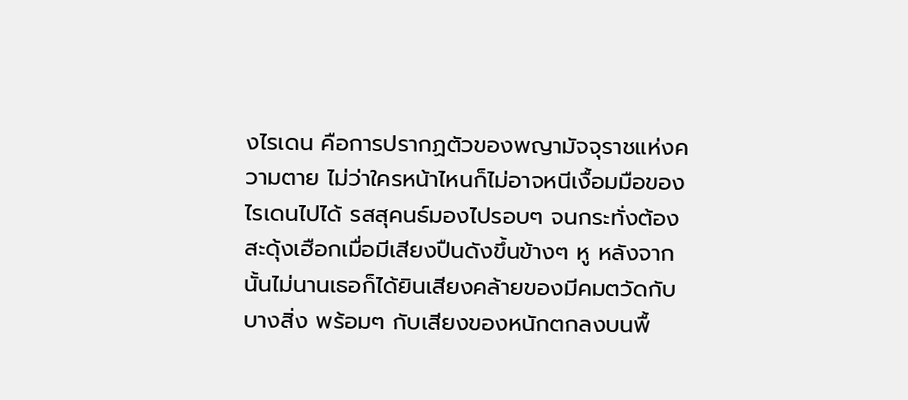งไรเดน คือการปรากฏตัวของพญามัจจุราชแห่งความตาย ไม่ว่าใครหน้าไหนก็ไม่อาจหนีเงื้อมมือของไรเดนไปได้ รสสุคนธ์มองไปรอบๆ จนกระทั่งต้องสะดุ้งเฮือกเมื่อมีเสียงปืนดังขึ้นข้างๆ หู หลังจากนั้นไม่นานเธอก็ได้ยินเสียงคล้ายของมีคมตวัดกับบางสิ่ง พร้อมๆ กับเสียงของหนักตกลงบนพื้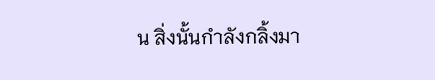น สิ่งนั้นกำลังกลิ้งมา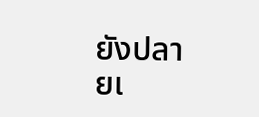ยังปลายเ